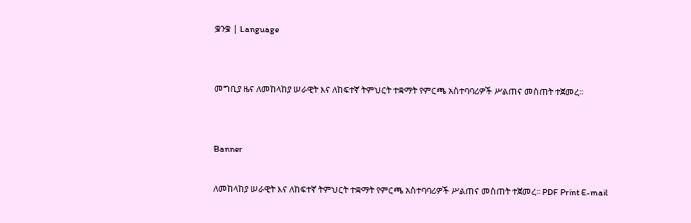ቌንቌ | Language


መግቢያ ዜና ለመከላከያ ሠራዊት እና ለከፍተኛ ትምህርት ተቋማት የምርጫ አስተባባሪዎች ሥልጠና መስጠት ተጀመረ፡፡


Banner

ለመከላከያ ሠራዊት እና ለከፍተኛ ትምህርት ተቋማት የምርጫ አስተባባሪዎች ሥልጠና መስጠት ተጀመረ፡፡ PDF Print E-mail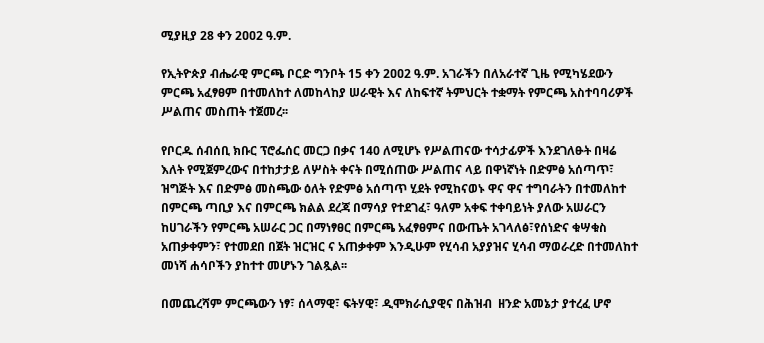ሚያዚያ 28 ቀን 2ዐዐ2 ዓ.ም.

የኢትዮጵያ ብሔራዊ ምርጫ ቦርድ ግንቦት 15 ቀን 2ዐዐ2 ዓ.ም. አገራችን በለአራተኛ ጊዜ የሚካሄደውን ምርጫ አፈፃፀም በተመለከተ ለመከላከያ ሠራዊት እና ለከፍተኛ ትምህርት ተቋማት የምርጫ አስተባባሪዎች ሥልጠና መስጠት ተጀመረ፡፡

የቦርዱ ሰብሰቢ ክቡር ፕሮፌሰር መርጋ በቃና 140 ለሚሆኑ የሥልጠናው ተሳታፊዎች እንደገለፁት በዛሬ እለት የሚጀምረውና በተከታታይ ለሦስት ቀናት በሚሰጠው ሥልጠና ላይ በዋነኛነት በድምፅ አሰጣጥ፣ ዝግጅት እና በድምፅ መስጫው ዕለት የድምፅ አሰጣጥ ሂደት የሚከናወኑ ዋና ዋና ተግባራትን በተመለከተ በምርጫ ጣቢያ እና በምርጫ ክልል ደረጃ በማሳያ የተደገፈ፣ ዓለም አቀፍ ተቀባይነት ያለው አሠራርን ከሀገራችን የምርጫ አሠራር ጋር በማነፃፀር በምርጫ አፈፃፀምና በውጤት አገላለፅ፣የሰነድና ቁሣቁስ  አጠቃቀምን፣ የተመደበ በጀት ዝርዝር ና አጠቃቀም እንዲሁም የሂሳብ አያያዝና ሂሳብ ማወራረድ በተመለከተ መነሻ ሐሳቦችን ያከተተ መሆኑን ገልጿል፡፡

በመጨረሻም ምርጫውን ነፃ፣ ሰላማዊ፣ ፍትሃዊ፣ ዲሞክራሲያዊና በሕዝብ  ዘንድ አመኔታ ያተረፈ ሆኖ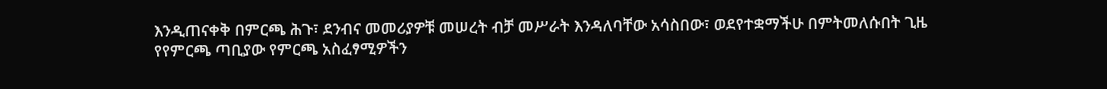እንዲጠናቀቅ በምርጫ ሕጉ፣ ደንብና መመሪያዎቹ መሠረት ብቻ መሥራት እንዳለባቸው አሳስበው፣ ወደየተቋማችሁ በምትመለሱበት ጊዜ የየምርጫ ጣቢያው የምርጫ አስፈፃሚዎችን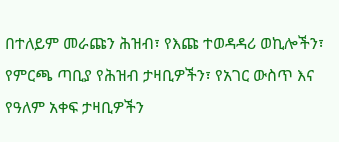በተለይም መራጩን ሕዝብ፣ የእጩ ተወዳዳሪ ወኪሎችን፣ የምርጫ ጣቢያ የሕዝብ ታዛቢዎችን፣ የአገር ውስጥ እና የዓለም አቀፍ ታዛቢዎችን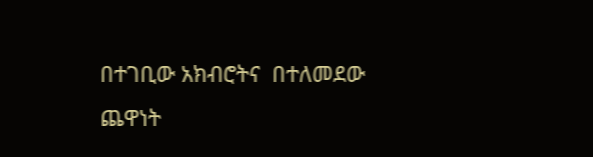በተገቢው አክብሮትና  በተለመደው ጨዋነት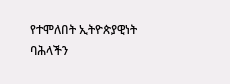የተሞለበት ኢትዮጵያዊነት ባሕላችን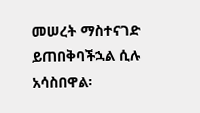መሠረት ማስተናገድ ይጠበቅባችኋል ሲሉ አሳስበዋል፡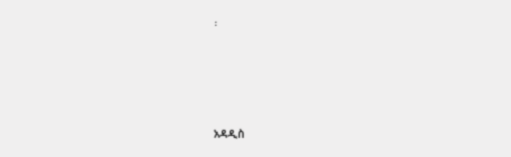፡




አዳዲስ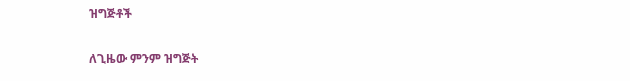ዝግጅቶች

ለጊዜው ምንም ዝግጅት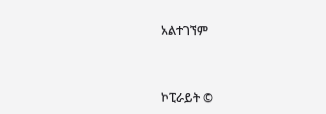አልተገኘም



ኮፒራይት ©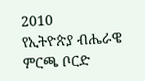2010
የኢትዮጵያ ብሔራዌ ምርጫ ቦርድ